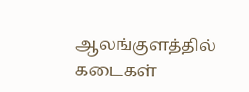ஆலங்குளத்தில் கடைகள்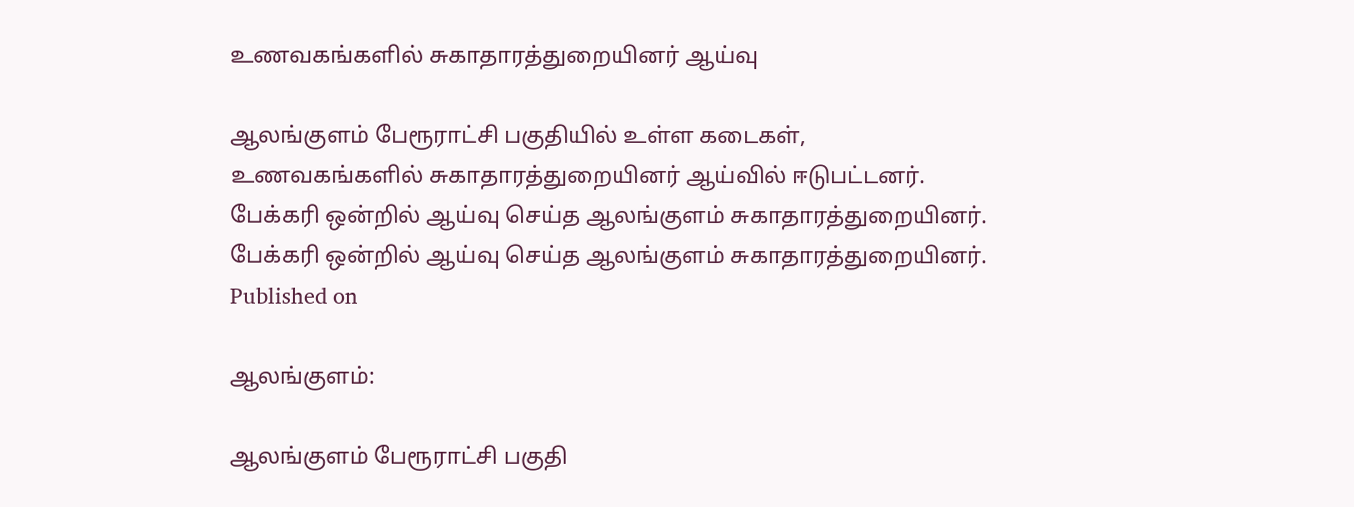உணவகங்களில் சுகாதாரத்துறையினர் ஆய்வு

ஆலங்குளம் பேரூராட்சி பகுதியில் உள்ள கடைகள், உணவகங்களில் சுகாதாரத்துறையினர் ஆய்வில் ஈடுபட்டனர்.
பேக்கரி ஒன்றில் ஆய்வு செய்த ஆலங்குளம் சுகாதாரத்துறையினர்.
பேக்கரி ஒன்றில் ஆய்வு செய்த ஆலங்குளம் சுகாதாரத்துறையினர்.
Published on

ஆலங்குளம்:

ஆலங்குளம் பேரூராட்சி பகுதி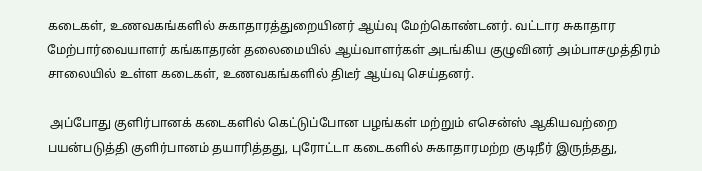கடைகள், உணவகங்களில் சுகாதாரத்துறையினர் ஆய்வு மேற்கொண்டனர். வட்டார சுகாதார மேற்பார்வையாளர் கங்காதரன் தலைமையில் ஆய்வாளர்கள் அடங்கிய குழுவினர் அம்பாசமுத்திரம் சாலையில் உள்ள கடைகள், உணவகங்களில் திடீர் ஆய்வு செய்தனர்.

 அப்போது குளிர்பானக் கடைகளில் கெட்டுப்போன பழங்கள் மற்றும் எசென்ஸ் ஆகியவற்றை பயன்படுத்தி குளிர்பானம் தயாரித்தது, புரோட்டா கடைகளில் சுகாதாரமற்ற குடிநீர் இருந்தது,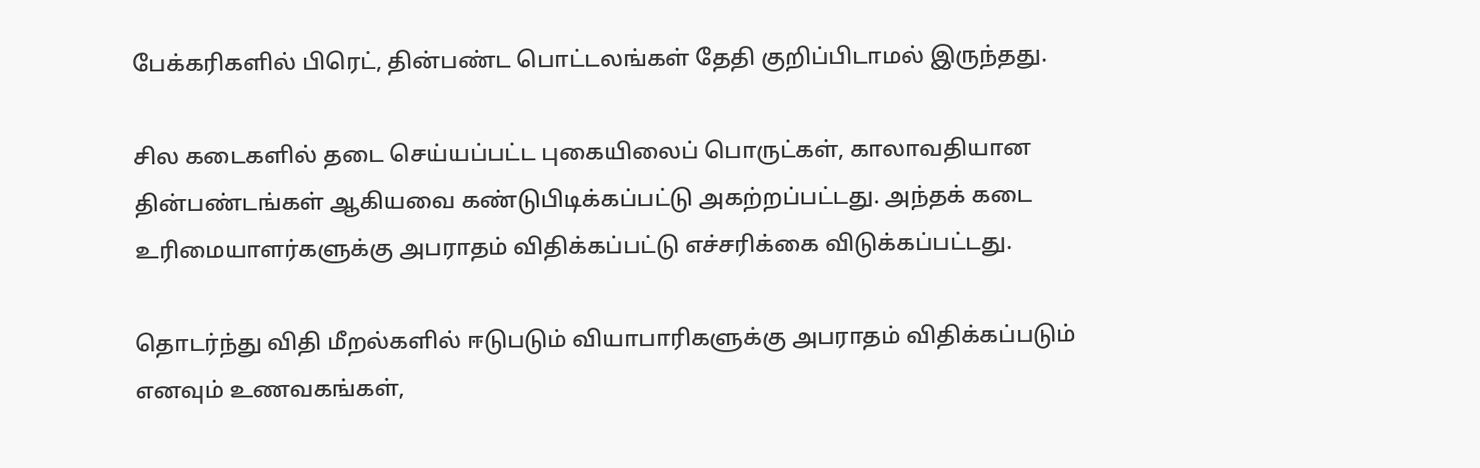பேக்கரிகளில் பிரெட், தின்பண்ட பொட்டலங்கள் தேதி குறிப்பிடாமல் இருந்தது.

சில கடைகளில் தடை செய்யப்பட்ட புகையிலைப் பொருட்கள், காலாவதியான தின்பண்டங்கள் ஆகியவை கண்டுபிடிக்கப்பட்டு அகற்றப்பட்டது. அந்தக் கடை உரிமையாளர்களுக்கு அபராதம் விதிக்கப்பட்டு எச்சரிக்கை விடுக்கப்பட்டது.

தொடர்ந்து விதி மீறல்களில் ஈடுபடும் வியாபாரிகளுக்கு அபராதம் விதிக்கப்படும் எனவும் உணவகங்கள்,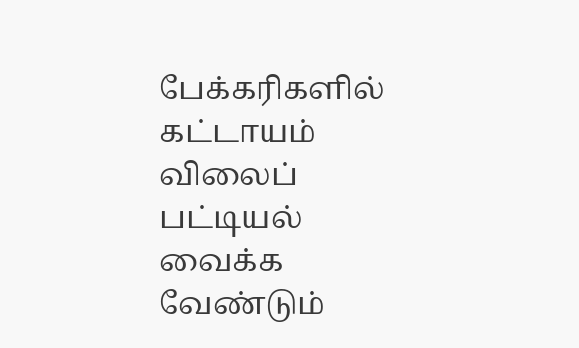பேக்கரிகளில் கட்டாயம் விலைப் பட்டியல் வைக்க வேண்டும்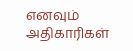எனவும் அதிகாரிகள்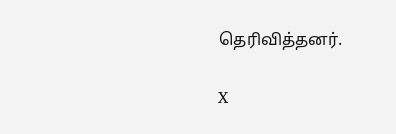தெரிவித்தனர்.

X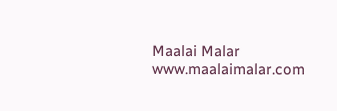Maalai Malar
www.maalaimalar.com